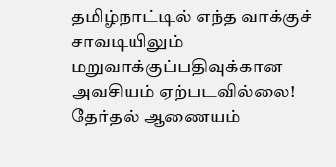தமிழ்நாட்டில் எந்த வாக்குச் சாவடியிலும் மறுவாக்குப்பதிவுக்கான அவசியம் ஏற்படவில்லை! தேர்தல் ஆணையம்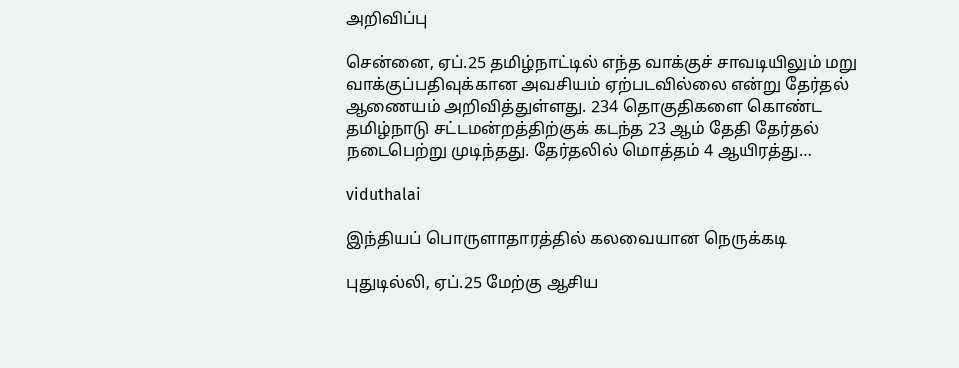அறிவிப்பு

சென்னை, ஏப்.25 தமிழ்நாட்டில் எந்த வாக்குச் சாவடியிலும் மறு வாக்குப்பதிவுக்கான அவசியம் ஏற்படவில்லை என்று தேர்தல் ஆணையம் அறிவித்துள்ளது. 234 தொகுதிகளை கொண்ட தமிழ்நாடு சட்டமன்றத்திற்குக் கடந்த 23 ஆம் தேதி தேர்தல் நடைபெற்று முடிந்தது. தேர்தலில் மொத்தம் 4 ஆயிரத்து…

viduthalai

இந்தியப் பொருளாதாரத்தில் கலவையான நெருக்கடி

புதுடில்லி, ஏப்.25 மேற்கு ஆசிய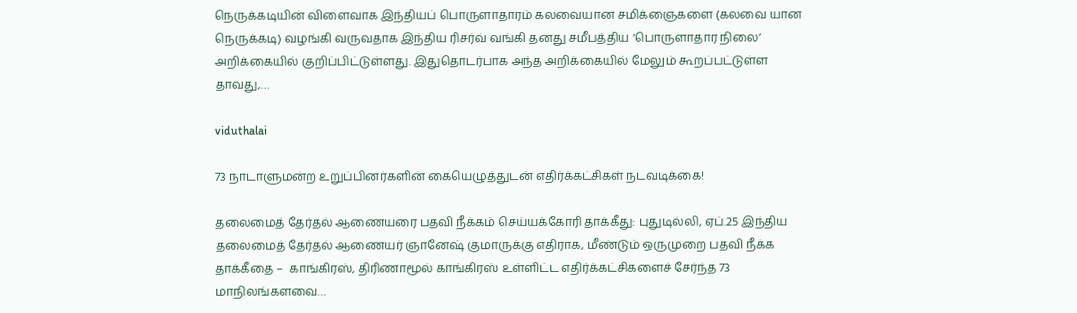நெருக்கடியின் விளைவாக இந்தியப் பொருளாதாரம் கலவையான சமிக்ஞைகளை (கலவை யான நெருக்கடி) வழங்கி வருவதாக இந்திய ரிசர்வ் வங்கி தனது சமீபத்திய ‘பொருளாதார நிலை’ அறிக்கையில் குறிப்பிட்டுள்ளது. இதுதொடர்பாக அந்த அறிக்கையில் மேலும் கூறப்பட்டுள்ள தாவது,…

viduthalai

73 நாடாளுமன்ற உறுப்பினர்களின் கையெழுத்துடன் எதிர்க்கட்சிகள் நடவடிக்கை!

தலைமைத் தேர்தல் ஆணையரை பதவி நீக்கம் செய்யக்கோரி தாக்கீது: புதுடில்லி, ஏப்.25 இந்திய தலைமைத் தேர்தல் ஆணையர் ஞானேஷ் குமாருக்கு எதிராக, மீண்டும் ஒருமுறை பதவி நீக்க தாக்கீதை –  காங்கிரஸ், திரிணாமூல் காங்கிரஸ் உள்ளிட்ட எதிர்க்கட்சிகளைச் சேர்ந்த 73 மாநிலங்களவை…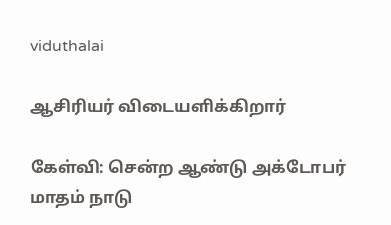viduthalai

ஆசிரியர் விடையளிக்கிறார்

கேள்வி: சென்ற ஆண்டு அக்டோபர் மாதம் நாடு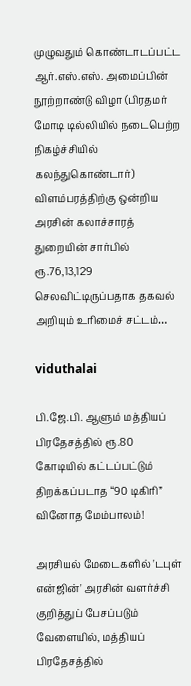முழுவதும் கொண்டாடப்பட்ட ஆர்.எஸ்.எஸ். அமைப்பின் நூற்றாண்டு விழா (பிரதமர் மோடி டில்லியில் நடைபெற்ற நிகழ்ச்சியில் கலந்துகொண்டார்) விளம்பரத்திற்கு ஒன்றிய அரசின் கலாச்சாரத் துறையின் சார்பில் ரூ.76,13,129 செலவிட்டிருப்பதாக தகவல் அறியும் உரிமைச் சட்டம்…

viduthalai

பி.ஜே.பி. ஆளும் மத்தியப் பிரதேசத்தில் ரூ.80 கோடியில் கட்டப்பட்டும் திறக்கப்படாத “90 டிகிரி” வினோத மேம்பாலம்!

அரசியல் மேடைகளில் 'டபுள் என்ஜின்' அரசின் வளர்ச்சி குறித்துப் பேசப்படும் வேளையில், மத்தியப் பிரதேசத்தில்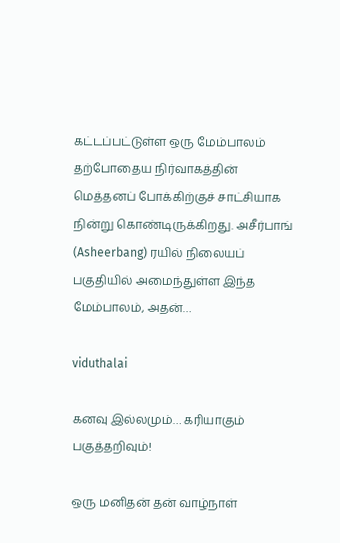கட்டப்பட்டுள்ள ஒரு மேம்பாலம் தற்போதைய நிர்வாகத்தின் மெத்தனப் போக்கிற்குச் சாட்சியாக நின்று கொண்டிருக்கிறது. அசீர்பாங் (Asheerbang) ரயில் நிலையப் பகுதியில் அமைந்துள்ள இந்த மேம்பாலம், அதன்…

viduthalai

கனவு இல்லமும்… கரியாகும் பகுத்தறிவும்!

ஒரு மனிதன் தன் வாழ்நாள்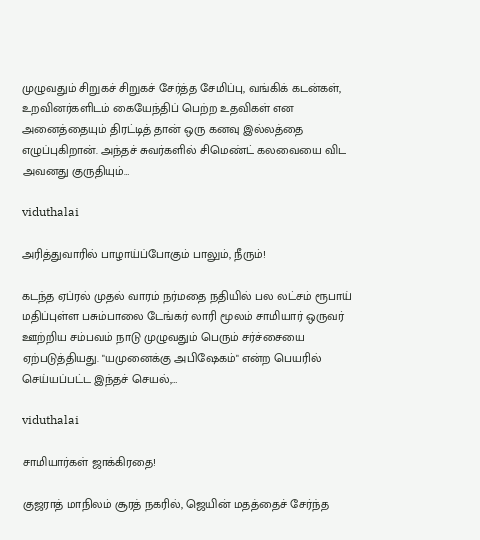முழுவதும் சிறுகச் சிறுகச் சேர்த்த சேமிப்பு, வங்கிக் கடன்கள், உறவினர்களிடம் கையேந்திப் பெற்ற உதவிகள் என அனைத்தையும் திரட்டித் தான் ஒரு கனவு இல்லத்தை எழுப்புகிறான். அந்தச் சுவர்களில் சிமெண்ட் கலவையை விட அவனது குருதியும்…

viduthalai

அரித்துவாரில் பாழாய்ப்போகும் பாலும், நீரும்!

கடந்த ஏப்ரல் முதல் வாரம் நர்மதை நதியில் பல லட்சம் ரூபாய் மதிப்புள்ள பசும்பாலை டேங்கர் லாரி மூலம் சாமியார் ஒருவர் ஊற்றிய சம்பவம் நாடு முழுவதும் பெரும் சர்ச்சையை ஏற்படுத்தியது. "யமுனைக்கு அபிஷேகம்" என்ற பெயரில் செய்யப்பட்ட இந்தச் செயல்,…

viduthalai

சாமியார்கள் ஜாக்கிரதை!

குஜராத் மாநிலம் சூரத் நகரில், ஜெயின் மதத்தைச் சேர்ந்த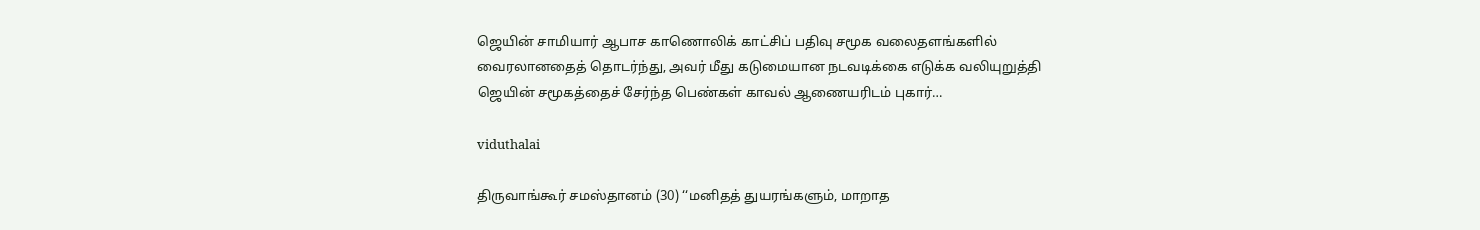ஜெயின் சாமியார் ஆபாச காணொலிக் காட்சிப் பதிவு சமூக வலைதளங்களில் வைரலானதைத் தொடர்ந்து, அவர் மீது கடுமையான நடவடிக்கை எடுக்க வலியுறுத்தி ஜெயின் சமூகத்தைச் சேர்ந்த பெண்கள் காவல் ஆணையரிடம் புகார்…

viduthalai

திருவாங்கூர் சமஸ்தானம் (30) ‘‘மனிதத் துயரங்களும், மாறாத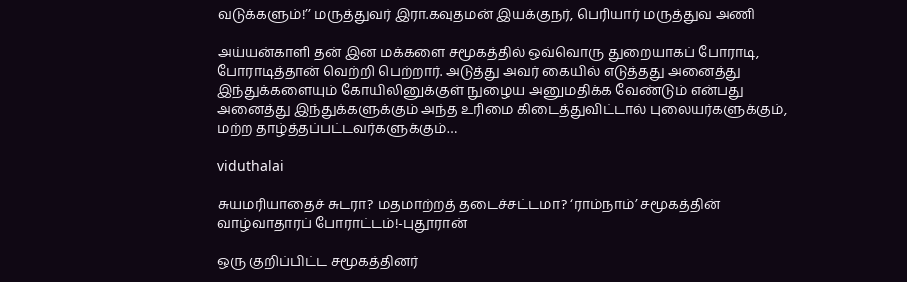வடுக்களும்!’’ மருத்துவர் இரா.கவுதமன் இயக்குநர், பெரியார் மருத்துவ அணி

அய்யன்காளி தன் இன மக்களை சமூகத்தில் ஒவ்வொரு துறையாகப் போராடி, போராடித்தான் வெற்றி பெற்றார். அடுத்து அவர் கையில் எடுத்தது அனைத்து இந்துக்களையும் கோயிலினுக்குள் நுழைய அனுமதிக்க வேண்டும் என்பது அனைத்து இந்துக்களுக்கும் அந்த உரிமை கிடைத்துவிட்டால் புலையர்களுக்கும், மற்ற தாழ்த்தப்பட்டவர்களுக்கும்…

viduthalai

சுயமரியாதைச் சுடரா? மதமாற்றத் தடைச்சட்டமா? ‘ராம்நாம்’ சமூகத்தின் வாழ்வாதாரப் போராட்டம்!-புதூரான்

ஒரு குறிப்பிட்ட சமூகத்தினர்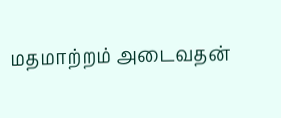மதமாற்றம் அடைவதன்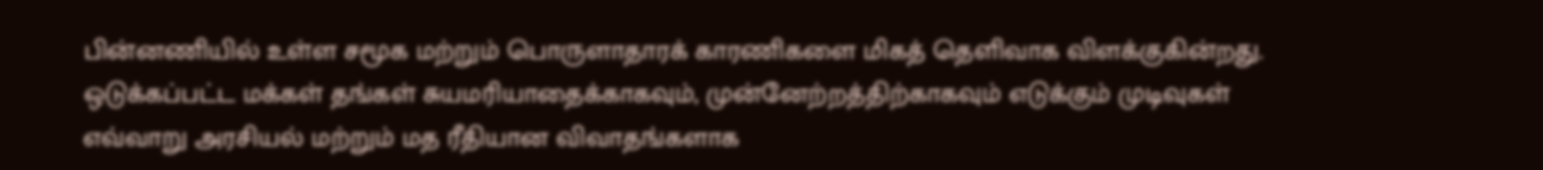பின்னணியில் உள்ள சமூக மற்றும் பொருளாதாரக் காரணிகளை மிகத் தெளிவாக விளக்குகின்றது. ஒடுக்கப்பட்ட மக்கள் தங்கள் சுயமரியாதைக்காகவும், முன்னேற்றத்திற்காகவும் எடுக்கும் முடிவுகள் எவ்வாறு அரசியல் மற்றும் மத ரீதியான விவாதங்களாக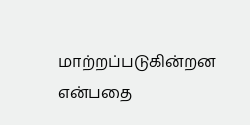மாற்றப்படுகின்றன என்பதை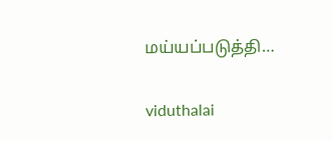மய்யப்படுத்தி…

viduthalai